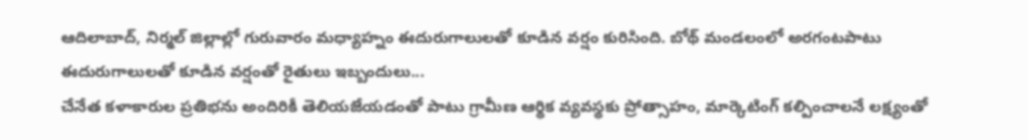ఆదిలాబాద్, నిర్మల్ జిల్లాల్లో గురువారం మధ్యాహ్నం ఈదురుగాలులతో కూడిన వర్షం కురిసింది. బోథ్ మండలంలో అరగంటపాటు ఈదురుగాలులతో కూడిన వర్షంతో రైతులు ఇబ్బందులు...
చేనేత కళాకారుల ప్రతిభను అందిరికీ తెలియజేయడంతో పాటు గ్రామీణ ఆర్థిక వ్యవస్థకు ప్రోత్సాహం, మార్కెటింగ్ కల్పించాలనే లక్ష్యంతో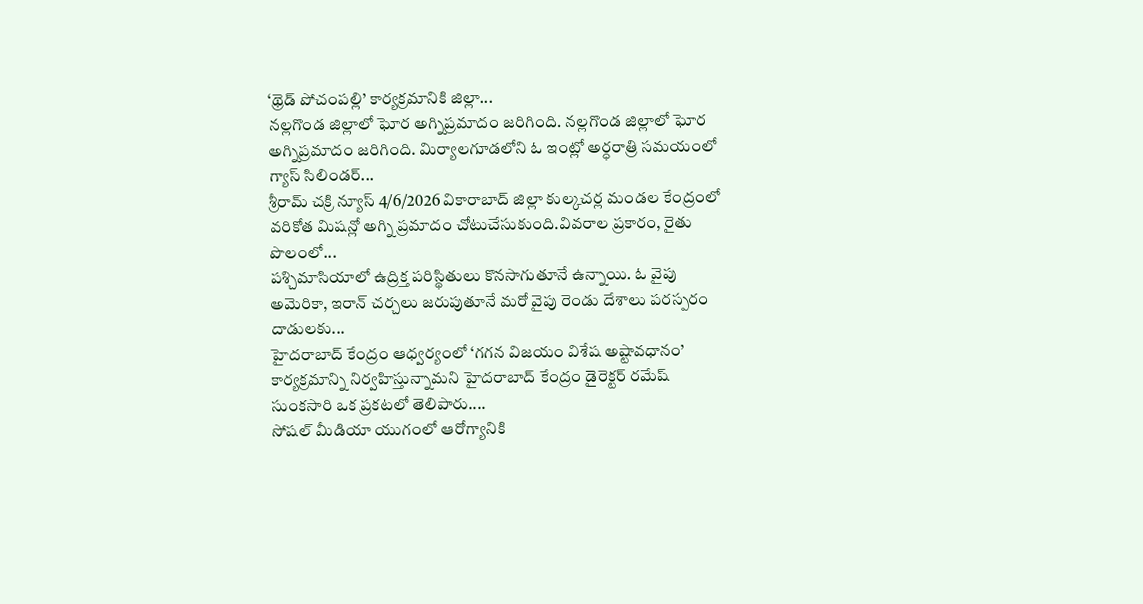‘థ్రెడ్ పోచంపల్లి’ కార్యక్రమానికి జిల్లా...
నల్లగొండ జిల్లాలో ఘోర అగ్నిప్రమాదం జరిగింది. నల్లగొండ జిల్లాలో ఘోర అగ్నిప్రమాదం జరిగింది. మిర్యాలగూడలోని ఓ ఇంట్లో అర్ధరాత్రి సమయంలో గ్యాస్ సిలిండర్...
శ్రీరామ్ చక్రి న్యూస్ 4/6/2026 వికారాబాద్ జిల్లా కుల్కచర్ల మండల కేంద్రంలో వరికోత మిషన్లో అగ్ని ప్రమాదం చోటుచేసుకుంది.వివరాల ప్రకారం, రైతు పొలంలో...
పశ్చిమాసియాలో ఉద్రిక్త పరిస్థితులు కొనసాగుతూనే ఉన్నాయి. ఓ వైపు అమెరికా, ఇరాన్ చర్చలు జరుపుతూనే మరో వైపు రెండు దేశాలు పరస్పరం దాడులకు...
హైదరాబాద్ కేంద్రం ఆధ్వర్యంలో ‘గగన విజయం విశేష అష్టావధానం’ కార్యక్రమాన్ని నిర్వహిస్తున్నామని హైదరాబాద్ కేంద్రం డైరెక్టర్ రమేష్ సుంకసారి ఒక ప్రకటలో తెలిపారు....
సోషల్ మీడియా యుగంలో ఆరోగ్యానికి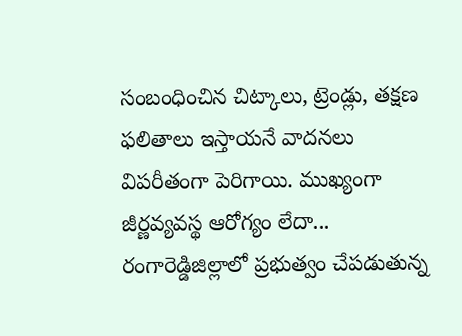సంబంధించిన చిట్కాలు, ట్రెండ్లు, తక్షణ ఫలితాలు ఇస్తాయనే వాదనలు విపరీతంగా పెరిగాయి. ముఖ్యంగా జీర్ణవ్యవస్థ ఆరోగ్యం లేదా...
రంగారెడ్డిజిల్లాలో ప్రభుత్వం చేపడుతున్న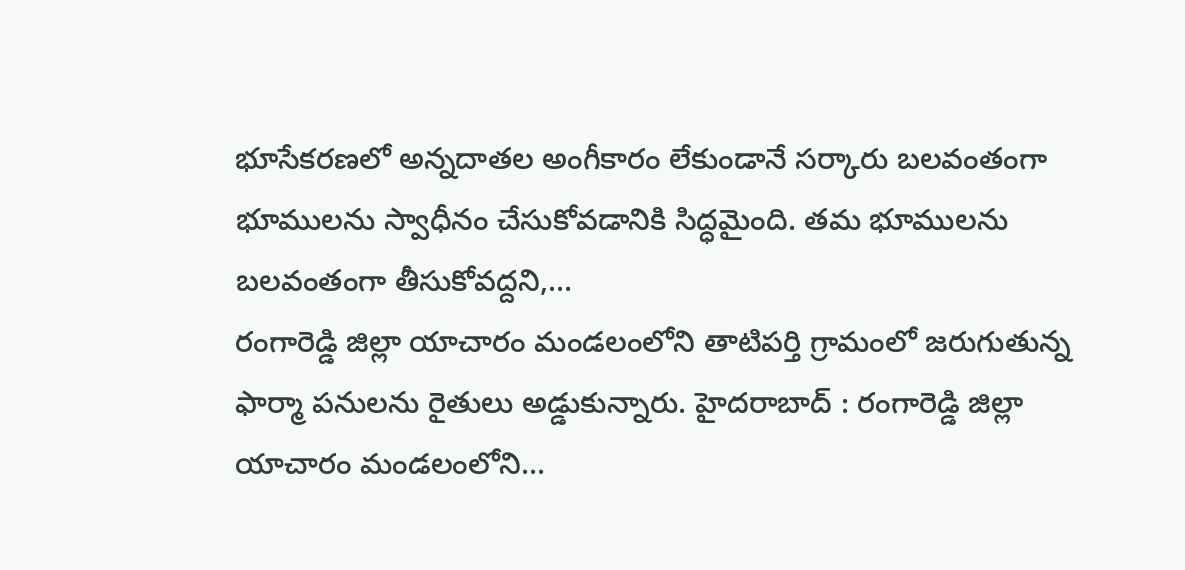భూసేకరణలో అన్నదాతల అంగీకారం లేకుండానే సర్కారు బలవంతంగా భూములను స్వాధీనం చేసుకోవడానికి సిద్ధమైంది. తమ భూములను బలవంతంగా తీసుకోవద్దని,...
రంగారెడ్డి జిల్లా యాచారం మండలంలోని తాటిపర్తి గ్రామంలో జరుగుతున్న ఫార్మా పనులను రైతులు అడ్డుకున్నారు. హైదరాబాద్ : రంగారెడ్డి జిల్లా యాచారం మండలంలోని...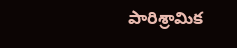పారిశ్రామిక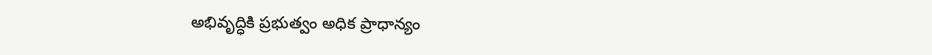అభివృద్ధికి ప్రభుత్వం అధిక ప్రాధాన్యం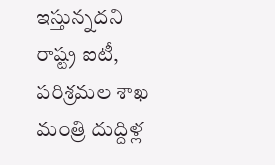ఇస్తున్నదని రాష్ట్ర ఐటీ, పరిశ్రమల శాఖ మంత్రి దుద్దిళ్ల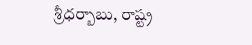శ్రీధర్బాబు, రాష్ట్ర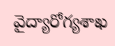వైద్యారోగ్యశాఖ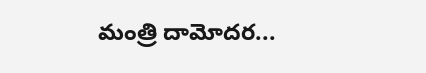మంత్రి దామోదర...